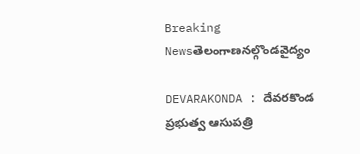Breaking Newsతెలంగాణనల్గొండవైద్యం

DEVARAKONDA : దేవరకొండ ప్రభుత్వ ఆసుపత్రి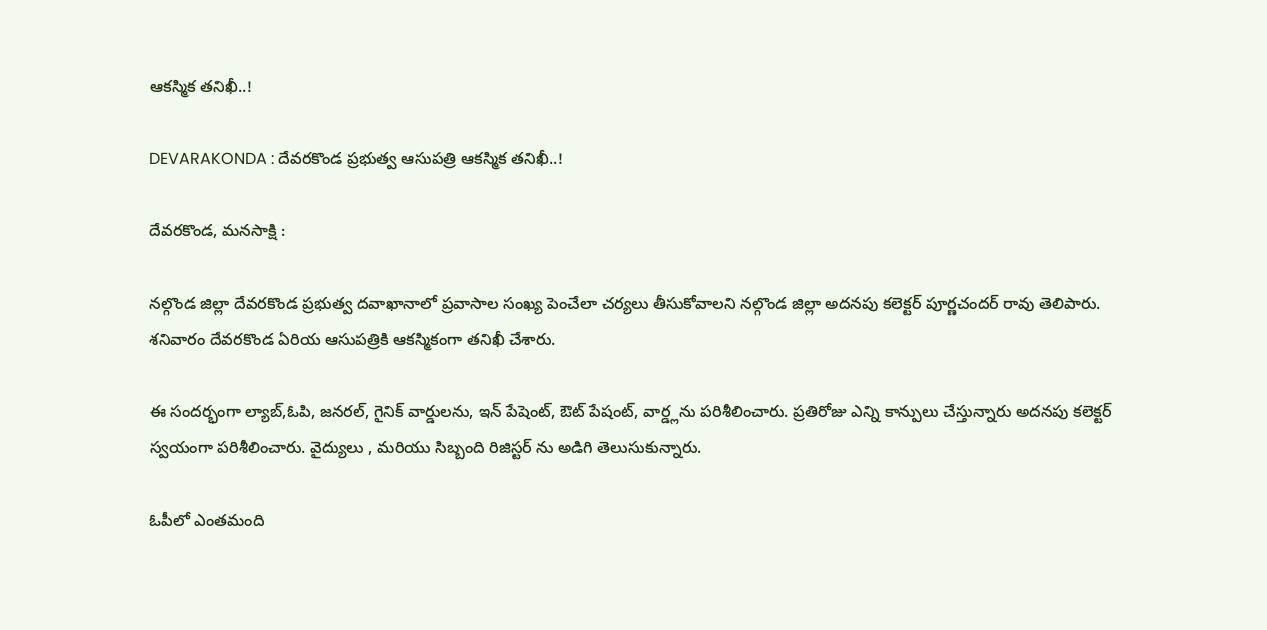ఆకస్మిక తనిఖీ..!

DEVARAKONDA : దేవరకొండ ప్రభుత్వ ఆసుపత్రి ఆకస్మిక తనిఖీ..!

దేవరకొండ, మనసాక్షి :

నల్గొండ జిల్లా దేవరకొండ ప్రభుత్వ దవాఖానాలో ప్రవాసాల సంఖ్య పెంచేలా చర్యలు తీసుకోవాలని నల్గొండ జిల్లా అదనపు కలెక్టర్ పూర్ణచందర్ రావు తెలిపారు. శనివారం దేవరకొండ ఏరియ ఆసుపత్రికి ఆకస్మికంగా తనిఖీ చేశారు.

ఈ సందర్భంగా ల్యాబ్,ఓపి, జనరల్, గైనిక్ వార్డులను, ఇన్ పేషెంట్, ఔట్ పేషంట్, వార్డ్లను పరిశీలించారు. ప్రతిరోజు ఎన్ని కాన్పులు చేస్తున్నారు అదనపు కలెక్టర్ స్వయంగా పరిశీలించారు. వైద్యులు , మరియు సిబ్బంది రిజిస్టర్ ను అడిగి తెలుసుకున్నారు.

ఓపీలో ఎంతమంది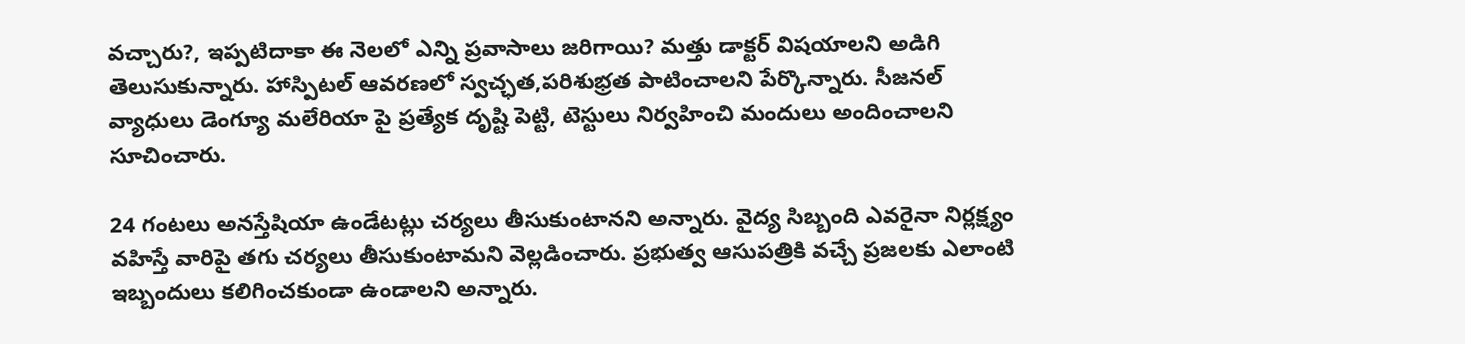వచ్చారు?, ఇప్పటిదాకా ఈ నెలలో ఎన్ని ప్రవాసాలు జరిగాయి? మత్తు డాక్టర్ విషయాలని అడిగి తెలుసుకున్నారు. హాస్పిటల్ ఆవరణలో స్వచ్ఛత,పరిశుభ్రత పాటించాలని పేర్కొన్నారు. సీజనల్ వ్యాధులు డెంగ్యూ మలేరియా పై ప్రత్యేక దృష్టి పెట్టి, టెస్టులు నిర్వహించి మందులు అందించాలని సూచించారు.

24 గంటలు అనస్తేషియా ఉండేటట్లు చర్యలు తీసుకుంటానని అన్నారు. వైద్య సిబ్బంది ఎవరైనా నిర్లక్ష్యం వహిస్తే వారిపై తగు చర్యలు తీసుకుంటామని వెల్లడించారు. ప్రభుత్వ ఆసుపత్రికి వచ్చే ప్రజలకు ఎలాంటి ఇబ్బందులు కలిగించకుండా ఉండాలని అన్నారు.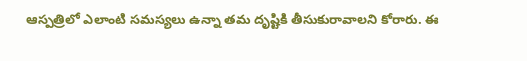ఆస్పత్రిలో ఎలాంటి సమస్యలు ఉన్నా తమ దృష్టికి తీసుకురావాలని కోరారు. ఈ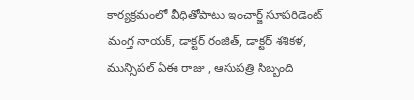కార్యక్రమంలో వీధితోపాటు ఇంచార్జ్ సూపరిడెంట్ మంగ్త నాయక్, డాక్టర్ రంజిత్, డాక్టర్ శశికళ, మున్సిపల్ ఏఈ రాజు , ఆసుపత్రి సిబ్బంది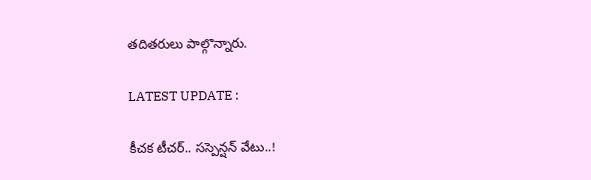తదితరులు పాల్గొన్నారు.

LATEST UPDATE :

కీచక టీచర్.. సస్పెన్షన్ వేటు..!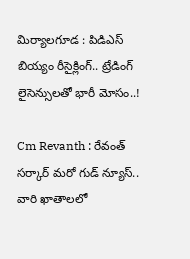మిర్యాలగూడ : పిడిఎస్ బియ్యం రీసైక్లింగ్.. ట్రేడింగ్ లైసెన్సులతో భారీ మోసం..!

Cm Revanth : రేవంత్ సర్కార్ మరో గుడ్ న్యూస్.. వారి ఖాతాలలో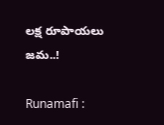లక్ష రూపాయలు జమ..!

Runamafi :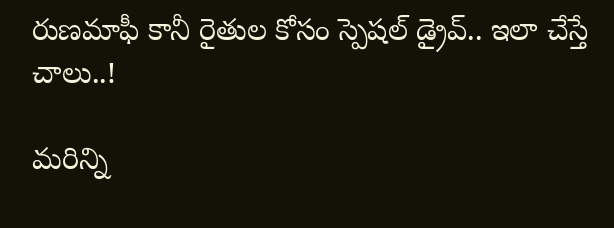రుణమాఫీ కానీ రైతుల కోసం స్పెషల్ డ్రైవ్.. ఇలా చేస్తే చాలు..!

మరిన్ని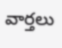వార్తలు